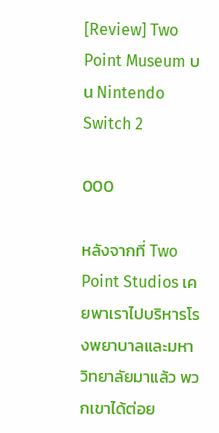[Review] Two Point Museum บน Nintendo Switch 2

000

หลังจากที่ Two Point Studios เคยพาเราไปบริหารโรงพยาบาลและมหาวิทยาลัยมาแล้ว พวกเขาได้ต่อย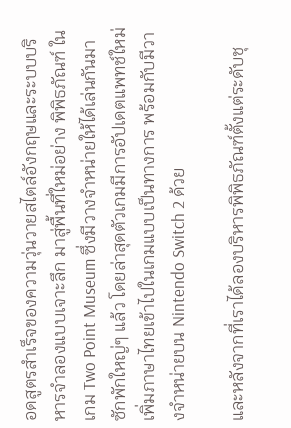อดสูตรสำเร็จของความวุ่นวายสไตล์อังกฤษและระบบบริหารจำลองแบบเจาะลึก มาสู่พื้นที่ใหม่อย่าง พิพิธภัณฑ์ ในเกม Two Point Museum ซึ่งมีวางจำหน่ายให้ได้เล่นกันมาซักพักใหญ่ๆ แล้ว โดยล่าสุดตัวเกมมีการอัปเดตแพทช์ใหม่เพิ่มภาษาไทยเข้าไปในเกมแบบเป็นทางการ พร้อมกับมีวางจำหน่ายบน Nintendo Switch 2 ด้วย

และหลังจากที่เราได้ลองบริหารพิพิธภัณฑ์ตั้งแต่ระดับชุ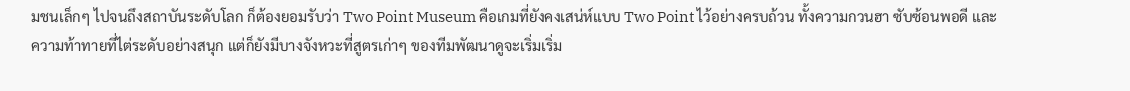มชนเล็กๆ ไปจนถึงสถาบันระดับโลก ก็ต้องยอมรับว่า Two Point Museum คือเกมที่ยังคงเสน่ห์แบบ Two Point ไว้อย่างครบถ้วน ทั้งความกวนฮา ซับซ้อนพอดี และความท้าทายที่ไต่ระดับอย่างสนุก แต่ก็ยังมีบางจังหวะที่สูตรเก่าๆ ของทีมพัฒนาดูจะเริ่มเริ่ม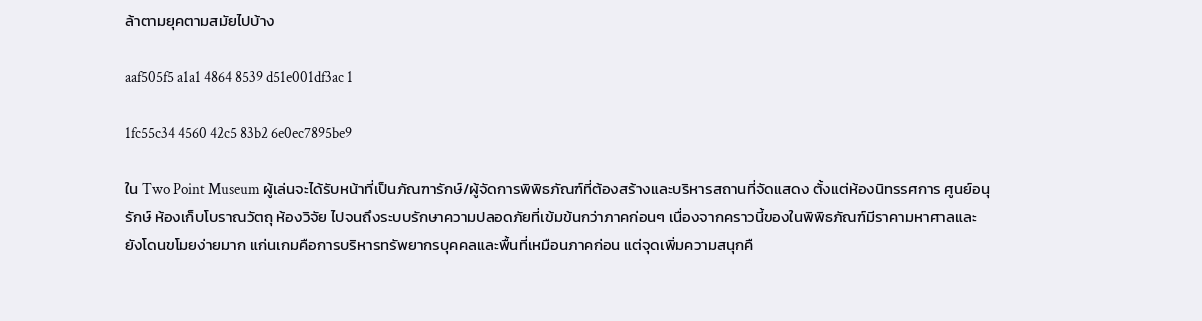ล้าตามยุคตามสมัยไปบ้าง

aaf505f5 a1a1 4864 8539 d51e001df3ac 1

1fc55c34 4560 42c5 83b2 6e0ec7895be9

ใน Two Point Museum ผู้เล่นจะได้รับหน้าที่เป็นภัณฑารักษ์/ผู้จัดการพิพิธภัณฑ์ที่ต้องสร้างและบริหารสถานที่จัดแสดง ตั้งแต่ห้องนิทรรศการ ศูนย์อนุรักษ์ ห้องเก็บโบราณวัตถุ ห้องวิจัย ไปจนถึงระบบรักษาความปลอดภัยที่เข้มข้นกว่าภาคก่อนๆ เนื่องจากคราวนี้ของในพิพิธภัณฑ์มีราคามหาศาลและยังโดนขโมยง่ายมาก แก่นเกมคือการบริหารทรัพยากรบุคคลและพื้นที่เหมือนภาคก่อน แต่จุดเพิ่มความสนุกคื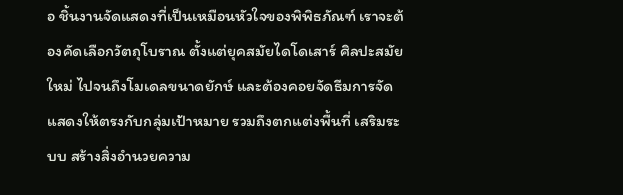อ ชิ้นงานจัดแสดงที่เป็นเหมือนหัวใจของพิพิธภัณฑ์ เราจะต้องคัดเลือกวัตถุโบราณ ตั้งแต่ยุคสมัยไดโดเสาร์ ศิลปะสมัยใหม่ ไปจนถึงโมเดลขนาดยักษ์ และต้องคอยจัดธีมการจัดแสดงให้ตรงกับกลุ่มเป้าหมาย รวมถึงตกแต่งพื้นที่ เสริมระบบ สร้างสิ่งอำนวยความ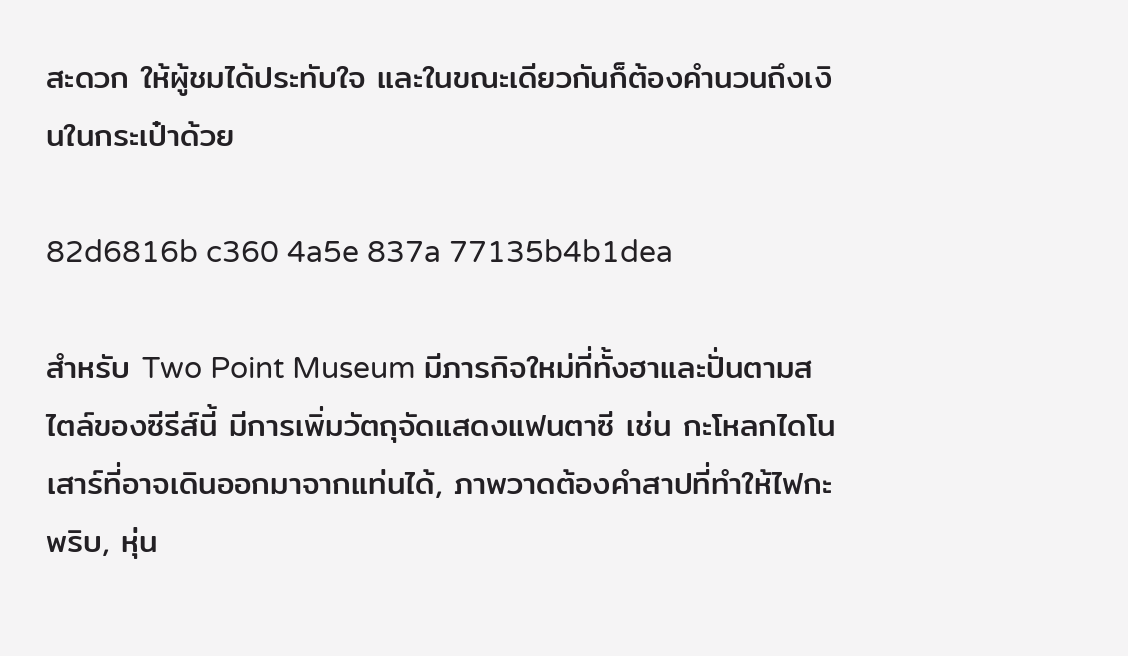สะดวก ให้ผู้ชมได้ประทับใจ และในขณะเดียวกันก็ต้องคำนวนถึงเงินในกระเป๋าด้วย

82d6816b c360 4a5e 837a 77135b4b1dea

สำหรับ Two Point Museum มีภารกิจใหม่ที่ทั้งฮาและปั่นตามสไตล์ของซีรีส์นี้ มีการเพิ่มวัตถุจัดแสดงแฟนตาซี เช่น กะโหลกไดโนเสาร์ที่อาจเดินออกมาจากแท่นได้, ภาพวาดต้องคำสาปที่ทำให้ไฟกะพริบ, หุ่น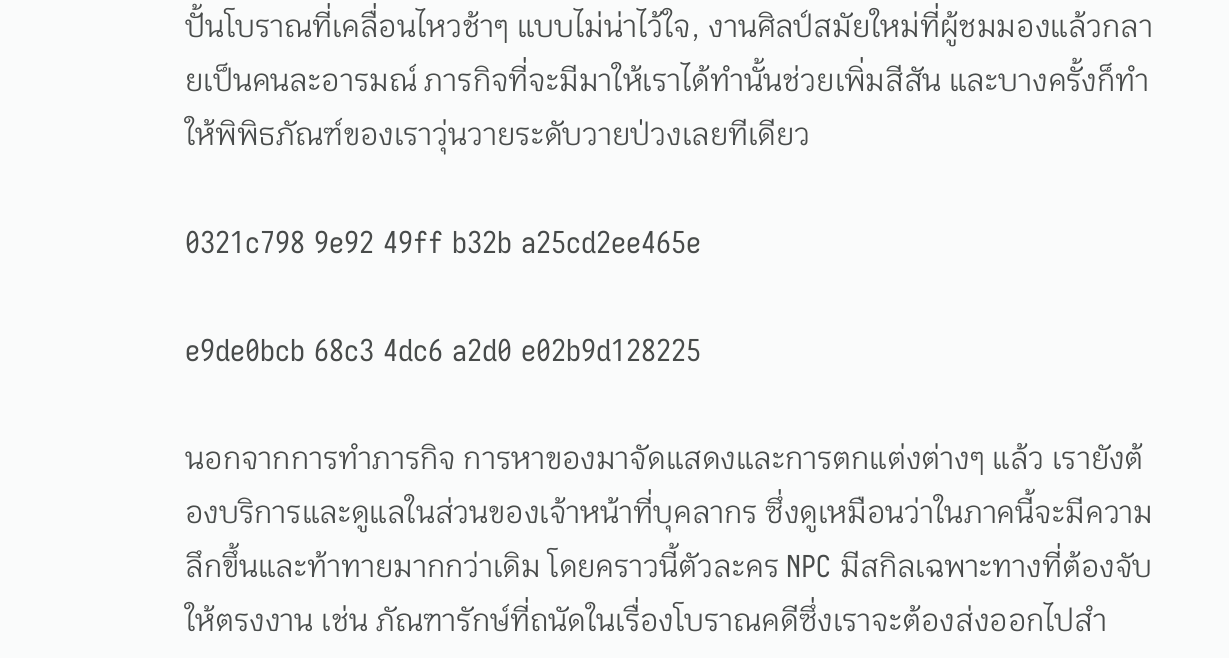ปั้นโบราณที่เคลื่อนไหวช้าๆ แบบไม่น่าไว้ใจ, งานศิลป์สมัยใหม่ที่ผู้ชมมองแล้วกลายเป็นคนละอารมณ์ ภารกิจที่จะมีมาให้เราได้ทำนั้นช่วยเพิ่มสีสัน และบางครั้งก็ทำให้พิพิธภัณฑ์ของเราวุ่นวายระดับวายป่วงเลยทีเดียว

0321c798 9e92 49ff b32b a25cd2ee465e

e9de0bcb 68c3 4dc6 a2d0 e02b9d128225

นอกจากการทำภารกิจ การหาของมาจัดแสดงและการตกแต่งต่างๆ แล้ว เรายังต้องบริการและดูแลในส่วนของเจ้าหน้าที่บุคลากร ซึ่งดูเหมือนว่าในภาคนี้จะมีความลึกขึ้นและท้าทายมากกว่าเดิม โดยคราวนี้ตัวละคร NPC มีสกิลเฉพาะทางที่ต้องจับให้ตรงงาน เช่น ภัณฑารักษ์ที่ถนัดในเรื่องโบราณคดีซึ่งเราจะต้องส่งออกไปสำ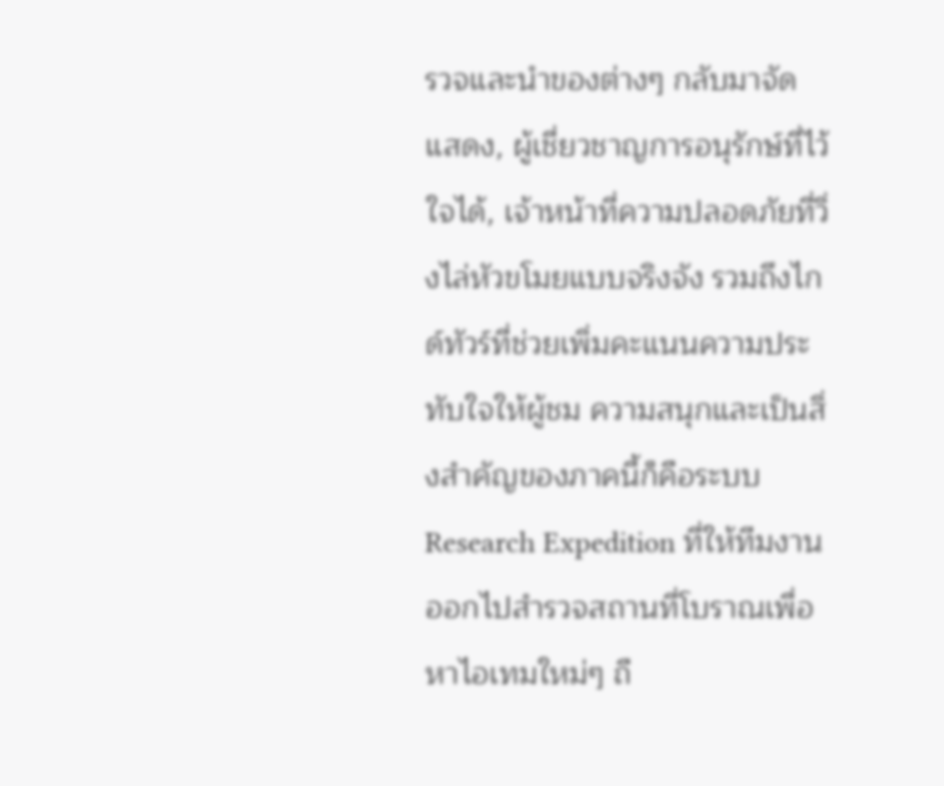รวจและนำของต่างๆ กลับมาจัดแสดง, ผู้เชี่ยวชาญการอนุรักษ์ที่ไว้ใจได้, เจ้าหน้าที่ความปลอดภัยที่วิ่งไล่หัวขโมยแบบจริงจัง รวมถึงไกด์ทัวร์ที่ช่วยเพิ่มคะแนนความประทับใจให้ผู้ชม ความสนุกและเป็นสิ่งสำคัญของภาคนี้ก็คือระบบ Research Expedition ที่ให้ทีมงานออกไปสำรวจสถานที่โบราณเพื่อหาไอเทมใหม่ๆ ถื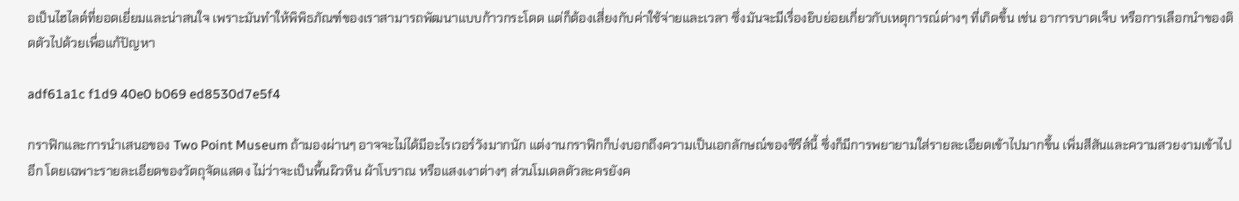อเป็นไฮไลต์ที่ยอดเยี่ยมและน่าสนใจ เพราะมันทำให้พิพิธภัณฑ์ของเราสามารถพัฒนาแบบก้าวกระโดด แต่ก็ต้องเสี่ยงกับค่าใช้จ่ายและเวลา ซึ่งมันจะมีเรื่องยิบย่อยเกี่ยวกับเหตุการณ์ต่างๆ ที่เกิดขึ้น เช่น อาการบาดเจ็บ หรือการเลือกนำของติดตัวไปด้วยเพื่อแก้ปัญหา

adf61a1c f1d9 40e0 b069 ed8530d7e5f4

กราฟิกและการนำเสนอของ Two Point Museum ถ้ามองผ่านๆ อาจจะไม่ได้มีอะไรเวอร์วังมากนัก แต่งานกราฟิกก็บ่งบอกถึงความเป็นเอกลักษณ์ของซีรีส์นี้ ซึ่งก็มีการพยายามใส่รายละเอียดเข้าไปมากขึ้น เพิ่มสีสันและความสวยงามเข้าไปอีก โดยเฉพาะรายละเอียดของวัตถุจัดแสดง ไม่ว่าจะเป็นพื้นผิวหิน ผ้าโบราณ หรือแสงเงาต่างๆ ส่วนโมเดลตัวละครยังค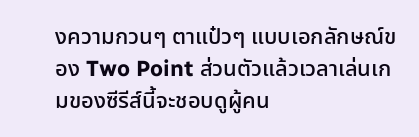งความกวนๆ ตาแป๋วๆ แบบเอกลักษณ์ของ Two Point ส่วนตัวแล้วเวลาเล่นเกมของซีรีส์นี้จะชอบดูผู้คน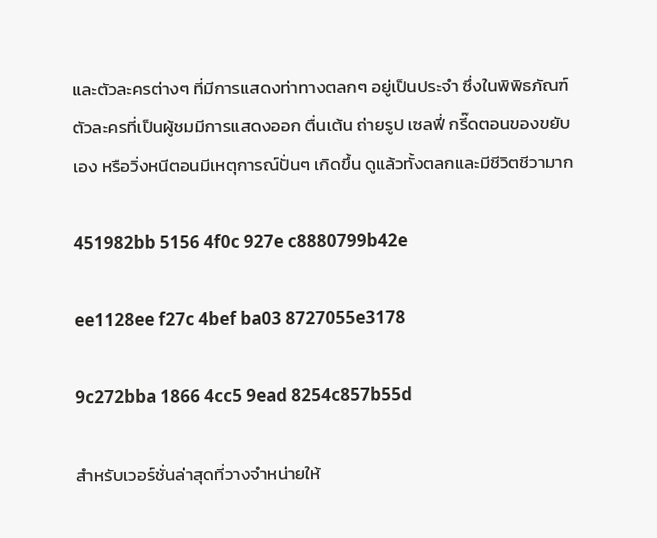และตัวละครต่างๆ ที่มีการแสดงท่าทางตลกๆ อยู่เป็นประจำ ซึ่งในพิพิธภัณฑ์ ตัวละครที่เป็นผู้ชมมีการแสดงออก ตื่นเต้น ถ่ายรูป เซลฟี่ กรี๊ดตอนของขยับเอง หรือวิ่งหนีตอนมีเหตุการณ์ปั่นๆ เกิดขึ้น ดูแล้วทั้งตลกและมีชีวิตชีวามาก

451982bb 5156 4f0c 927e c8880799b42e

ee1128ee f27c 4bef ba03 8727055e3178

9c272bba 1866 4cc5 9ead 8254c857b55d

สำหรับเวอร์ชั่นล่าสุดที่วางจำหน่ายให้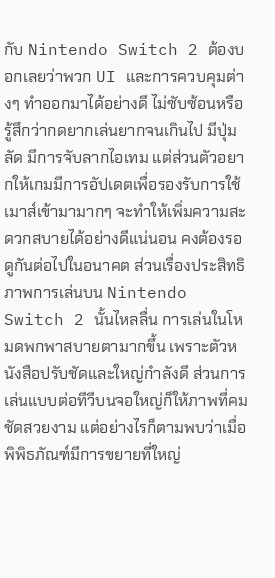กับ Nintendo Switch 2 ต้องบอกเลยว่าพวก UI และการควบคุมต่างๆ ทำออกมาได้อย่างดี ไม่ซับซ้อนหรือรู้สึกว่ากดยากเล่นยากจนเกินไป มีปุ่มลัด มีการจับลากไอเทม แต่ส่วนตัวอยากให้เกมมีการอัปเดตเพื่อรองรับการใช้เมาส์เข้ามามากๆ จะทำให้เพิ่มความสะดวกสบายได้อย่างดีแน่นอน คงต้องรอดูกันต่อไปในอนาคต ส่วนเรื่องประสิทธิภาพการเล่นบน Nintendo Switch 2 นั้นไหลลื่น การเล่นในโหมดพกพาสบายตามากขึ้น เพราะตัวหนังสือปรับชัดและใหญ่กำลังดี ส่วนการเล่นแบบต่อทีวีบนจอใหญ่ก็ให้ภาพที่คมชัดสวยงาม แต่อย่างไรก็ตามพบว่าเมื่อพิพิธภัณฑ์มีการขยายที่ใหญ่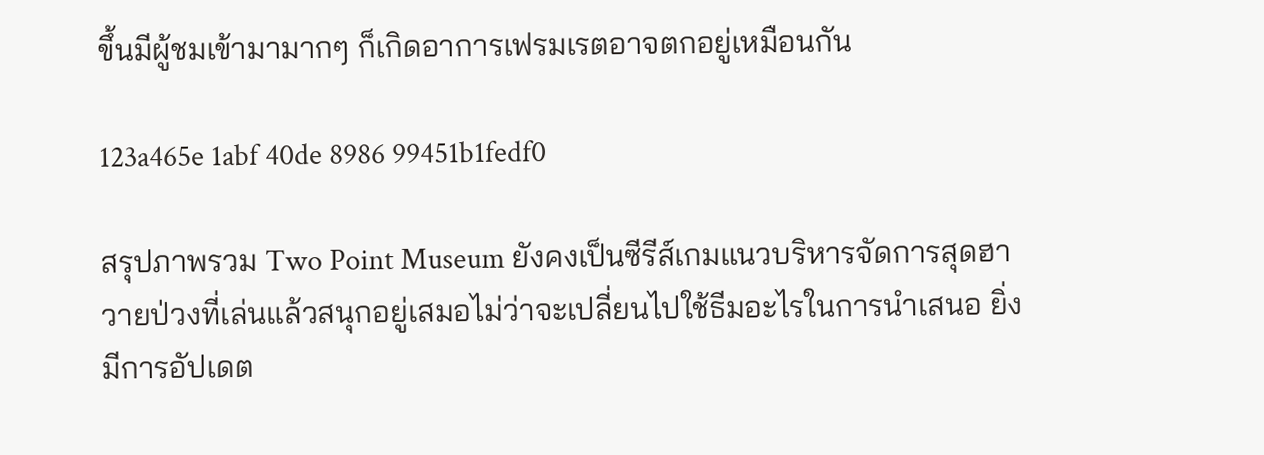ขึ้นมีผู้ชมเข้ามามากๆ ก็เกิดอาการเฟรมเรตอาจตกอยู่เหมือนกัน

123a465e 1abf 40de 8986 99451b1fedf0

สรุปภาพรวม Two Point Museum ยังคงเป็นซีรีส์เกมแนวบริหารจัดการสุดฮาวายป่วงที่เล่นแล้วสนุกอยู่เสมอไม่ว่าจะเปลี่ยนไปใช้ธีมอะไรในการนำเสนอ ยิ่งมีการอัปเดต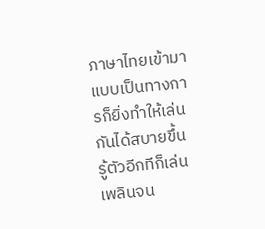ภาษาไทยเข้ามาแบบเป็นทางการก็ยิ่งทำให้เล่นกันได้สบายขึ้น รู้ตัวอีกทีก็เล่นเพลินจน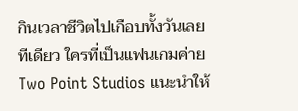กินเวลาชีวิตไปเกือบทั้งวันเลยทีเดียว ใครที่เป็นแฟนเกมค่าย Two Point Studios แนะนำให้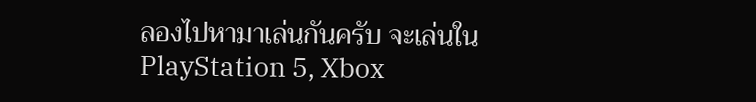ลองไปหามาเล่นกันครับ จะเล่นใน PlayStation 5, Xbox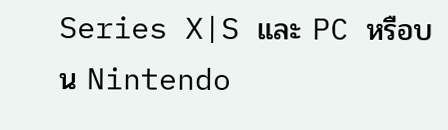Series X|S และ PC หรือบน Nintendo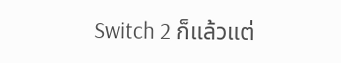Switch 2 ก็แล้วแต่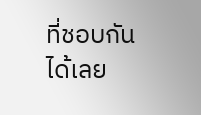ที่ชอบกันได้เลย